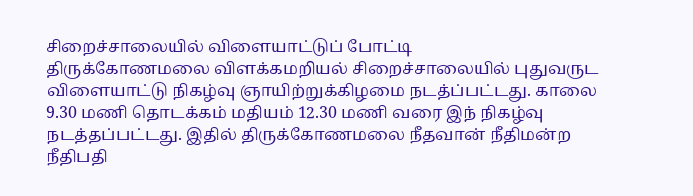சிறைச்சாலையில் விளையாட்டுப் போட்டி
திருக்கோணமலை விளக்கமறியல் சிறைச்சாலையில் புதுவருட விளையாட்டு நிகழ்வு ஞாயிற்றுக்கிழமை நடத்ப்பட்டது. காலை 9.30 மணி தொடக்கம் மதியம் 12.30 மணி வரை இந் நிகழ்வு நடத்தப்பட்டது. இதில் திருக்கோணமலை நீதவான் நீதிமன்ற நீதிபதி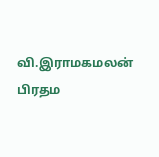வி.இராமகமலன் பிரதம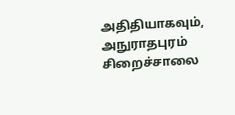அதிதியாகவும், அநுராதபுரம் சிறைச்சாலை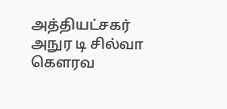அத்தியட்சகர் அநுர டி சில்வா கௌரவ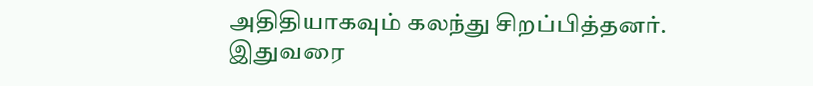அதிதியாகவும் கலந்து சிறப்பித்தனர்.
இதுவரை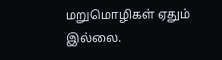மறுமொழிகள் ஏதும் இல்லை.